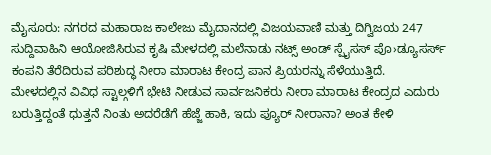ಮೈಸೂರು: ನಗರದ ಮಹಾರಾಜ ಕಾಲೇಜು ಮೈದಾನದಲ್ಲಿ ವಿಜಯವಾಣಿ ಮತ್ತು ದಿಗ್ವಿಜಯ 247 ಸುದ್ದಿವಾಹಿನಿ ಆಯೋಜಿಸಿರುವ ಕೃಷಿ ಮೇಳದಲ್ಲಿ ಮಲೆನಾಡು ನಟ್ಸ್ ಅಂಡ್ ಸ್ಪೈಸಸ್ ಪೊ›ಡ್ಯೂಸರ್ಸ್ ಕಂಪನಿ ತೆರೆದಿರುವ ಪರಿಶುದ್ಧ ನೀರಾ ಮಾರಾಟ ಕೇಂದ್ರ ಪಾನ ಪ್ರಿಯರನ್ನು ಸೆಳೆಯುತ್ತಿದೆ.
ಮೇಳದಲ್ಲಿನ ವಿವಿಧ ಸ್ಟಾಲ್ಗಳಿಗೆ ಭೇಟಿ ನೀಡುವ ಸಾರ್ವಜನಿಕರು ನೀರಾ ಮಾರಾಟ ಕೇಂದ್ರದ ಎದುರು ಬರುತ್ತಿದ್ದಂತೆ ಧುತ್ತನೆ ನಿಂತು ಅದರೆಡೆಗೆ ಹೆಜ್ಜೆ ಹಾಕಿ, ಇದು ಪ್ಯೂರ್ ನೀರಾನಾ? ಅಂತ ಕೇಳಿ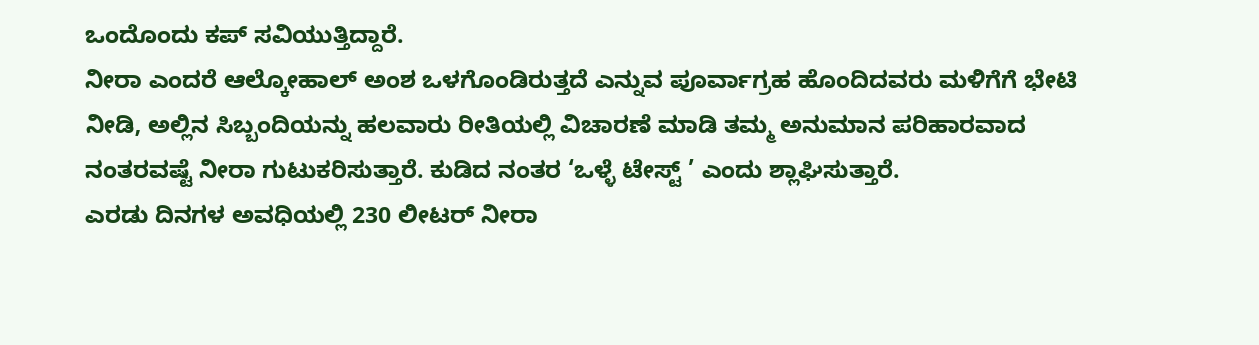ಒಂದೊಂದು ಕಪ್ ಸವಿಯುತ್ತಿದ್ದಾರೆ.
ನೀರಾ ಎಂದರೆ ಆಲ್ಕೋಹಾಲ್ ಅಂಶ ಒಳಗೊಂಡಿರುತ್ತದೆ ಎನ್ನುವ ಪೂರ್ವಾಗ್ರಹ ಹೊಂದಿದವರು ಮಳಿಗೆಗೆ ಭೇಟಿ ನೀಡಿ, ಅಲ್ಲಿನ ಸಿಬ್ಬಂದಿಯನ್ನು ಹಲವಾರು ರೀತಿಯಲ್ಲಿ ವಿಚಾರಣೆ ಮಾಡಿ ತಮ್ಮ ಅನುಮಾನ ಪರಿಹಾರವಾದ ನಂತರವಷ್ಟೆ ನೀರಾ ಗುಟುಕರಿಸುತ್ತಾರೆ. ಕುಡಿದ ನಂತರ ‘ಒಳ್ಳೆ ಟೇಸ್ಟ್ ’ ಎಂದು ಶ್ಲಾಘಿಸುತ್ತಾರೆ.
ಎರಡು ದಿನಗಳ ಅವಧಿಯಲ್ಲಿ 230 ಲೀಟರ್ ನೀರಾ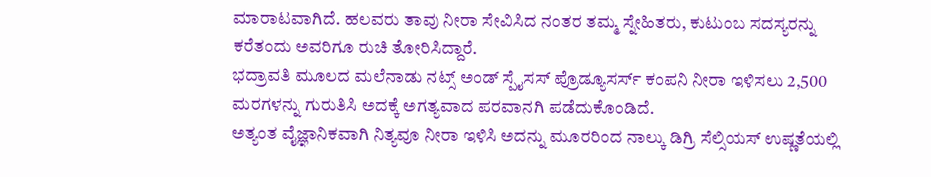ಮಾರಾಟವಾಗಿದೆ. ಹಲವರು ತಾವು ನೀರಾ ಸೇವಿಸಿದ ನಂತರ ತಮ್ಮ ಸ್ನೇಹಿತರು, ಕುಟುಂಬ ಸದಸ್ಯರನ್ನು ಕರೆತಂದು ಅವರಿಗೂ ರುಚಿ ತೋರಿಸಿದ್ದಾರೆ.
ಭದ್ರಾವತಿ ಮೂಲದ ಮಲೆನಾಡು ನಟ್ಸ್ ಅಂಡ್ ಸ್ಪೈಸಸ್ ಪ್ರೊಡ್ಯೂಸರ್ಸ್ ಕಂಪನಿ ನೀರಾ ಇಳಿಸಲು 2,500 ಮರಗಳನ್ನು ಗುರುತಿಸಿ ಅದಕ್ಕೆ ಅಗತ್ಯವಾದ ಪರವಾನಗಿ ಪಡೆದುಕೊಂಡಿದೆ.
ಅತ್ಯಂತ ವೈಜ್ಞಾನಿಕವಾಗಿ ನಿತ್ಯವೂ ನೀರಾ ಇಳಿಸಿ ಅದನ್ನು ಮೂರರಿಂದ ನಾಲ್ಕು ಡಿಗ್ರಿ ಸೆಲ್ಸಿಯಸ್ ಉಷ್ಣತೆಯಲ್ಲಿ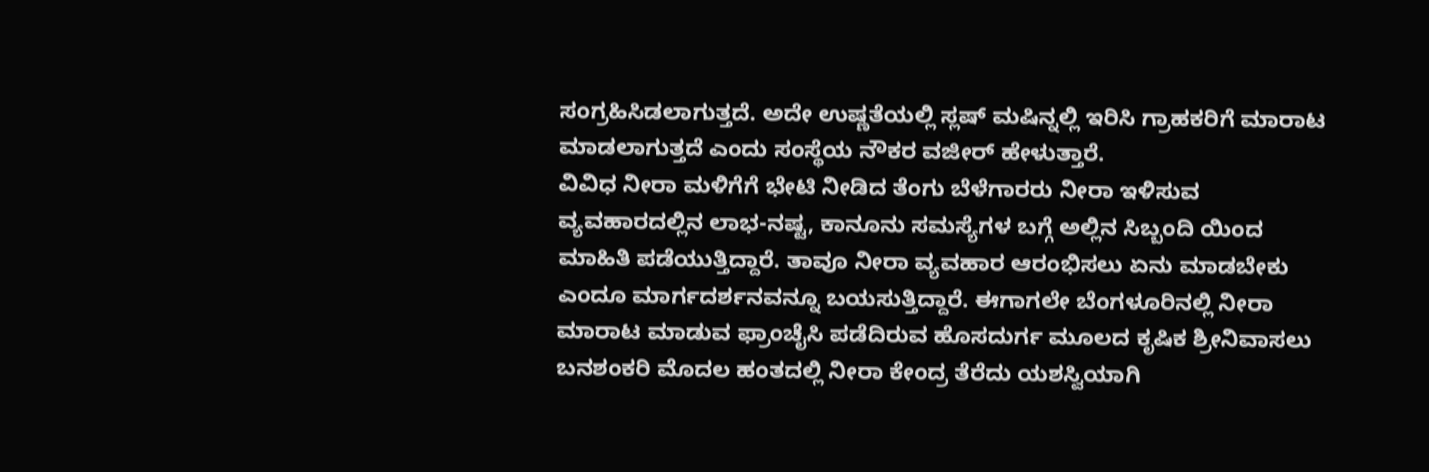ಸಂಗ್ರಹಿಸಿಡಲಾಗುತ್ತದೆ. ಅದೇ ಉಷ್ಣತೆಯಲ್ಲಿ ಸ್ಲಷ್ ಮಷಿನ್ನಲ್ಲಿ ಇರಿಸಿ ಗ್ರಾಹಕರಿಗೆ ಮಾರಾಟ ಮಾಡಲಾಗುತ್ತದೆ ಎಂದು ಸಂಸ್ಥೆಯ ನೌಕರ ವಜೀರ್ ಹೇಳುತ್ತಾರೆ.
ವಿವಿಧ ನೀರಾ ಮಳಿಗೆಗೆ ಭೇಟಿ ನೀಡಿದ ತೆಂಗು ಬೆಳೆಗಾರರು ನೀರಾ ಇಳಿಸುವ ವ್ಯವಹಾರದಲ್ಲಿನ ಲಾಭ-ನಷ್ಟ, ಕಾನೂನು ಸಮಸ್ಯೆಗಳ ಬಗ್ಗೆ ಅಲ್ಲಿನ ಸಿಬ್ಬಂದಿ ಯಿಂದ ಮಾಹಿತಿ ಪಡೆಯುತ್ತಿದ್ದಾರೆ. ತಾವೂ ನೀರಾ ವ್ಯವಹಾರ ಆರಂಭಿಸಲು ಏನು ಮಾಡಬೇಕು ಎಂದೂ ಮಾರ್ಗದರ್ಶನವನ್ನೂ ಬಯಸುತ್ತಿದ್ದಾರೆ. ಈಗಾಗಲೇ ಬೆಂಗಳೂರಿನಲ್ಲಿ ನೀರಾ ಮಾರಾಟ ಮಾಡುವ ಫ್ರಾಂಚೈಸಿ ಪಡೆದಿರುವ ಹೊಸದುರ್ಗ ಮೂಲದ ಕೃಷಿಕ ಶ್ರೀನಿವಾಸಲು ಬನಶಂಕರಿ ಮೊದಲ ಹಂತದಲ್ಲಿ ನೀರಾ ಕೇಂದ್ರ ತೆರೆದು ಯಶಸ್ವಿಯಾಗಿ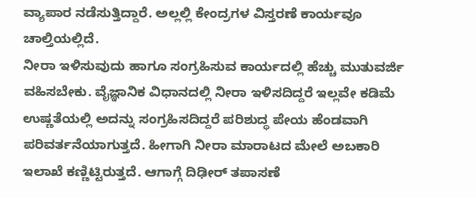ವ್ಯಾಪಾರ ನಡೆಸುತ್ತಿದ್ದಾರೆ. ಅಲ್ಲಲ್ಲಿ ಕೇಂದ್ರಗಳ ವಿಸ್ತರಣೆ ಕಾರ್ಯವೂ ಚಾಲ್ತಿಯಲ್ಲಿದೆ.
ನೀರಾ ಇಳಿಸುವುದು ಹಾಗೂ ಸಂಗ್ರಹಿಸುವ ಕಾರ್ಯದಲ್ಲಿ ಹೆಚ್ಚು ಮುತುವರ್ಜಿ ವಹಿಸಬೇಕು. ವೈಜ್ಞಾನಿಕ ವಿಧಾನದಲ್ಲಿ ನೀರಾ ಇಳಿಸದಿದ್ದರೆ ಇಲ್ಲವೇ ಕಡಿಮೆ ಉಷ್ಣತೆಯಲ್ಲಿ ಅದನ್ನು ಸಂಗ್ರಹಿಸದಿದ್ದರೆ ಪರಿಶುದ್ಧ ಪೇಯ ಹೆಂಡವಾಗಿ ಪರಿವರ್ತನೆಯಾಗುತ್ತದೆ. ಹೀಗಾಗಿ ನೀರಾ ಮಾರಾಟದ ಮೇಲೆ ಅಬಕಾರಿ ಇಲಾಖೆ ಕಣ್ಣಿಟ್ಟಿರುತ್ತದೆ. ಆಗಾಗ್ಗೆ ದಿಢೀರ್ ತಪಾಸಣೆ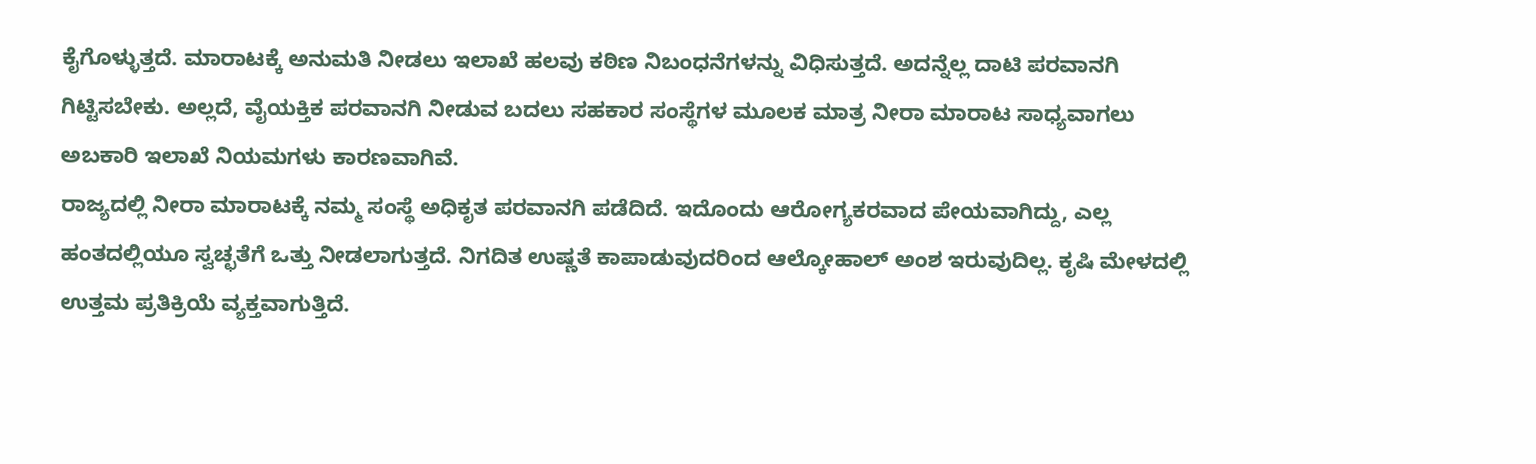ಕೈಗೊಳ್ಳುತ್ತದೆ. ಮಾರಾಟಕ್ಕೆ ಅನುಮತಿ ನೀಡಲು ಇಲಾಖೆ ಹಲವು ಕಠಿಣ ನಿಬಂಧನೆಗಳನ್ನು ವಿಧಿಸುತ್ತದೆ. ಅದನ್ನೆಲ್ಲ ದಾಟಿ ಪರವಾನಗಿ ಗಿಟ್ಟಿಸಬೇಕು. ಅಲ್ಲದೆ, ವೈಯಕ್ತಿಕ ಪರವಾನಗಿ ನೀಡುವ ಬದಲು ಸಹಕಾರ ಸಂಸ್ಥೆಗಳ ಮೂಲಕ ಮಾತ್ರ ನೀರಾ ಮಾರಾಟ ಸಾಧ್ಯವಾಗಲು ಅಬಕಾರಿ ಇಲಾಖೆ ನಿಯಮಗಳು ಕಾರಣವಾಗಿವೆ.
ರಾಜ್ಯದಲ್ಲಿ ನೀರಾ ಮಾರಾಟಕ್ಕೆ ನಮ್ಮ ಸಂಸ್ಥೆ ಅಧಿಕೃತ ಪರವಾನಗಿ ಪಡೆದಿದೆ. ಇದೊಂದು ಆರೋಗ್ಯಕರವಾದ ಪೇಯವಾಗಿದ್ದು, ಎಲ್ಲ ಹಂತದಲ್ಲಿಯೂ ಸ್ವಚ್ಛತೆಗೆ ಒತ್ತು ನೀಡಲಾಗುತ್ತದೆ. ನಿಗದಿತ ಉಷ್ಣತೆ ಕಾಪಾಡುವುದರಿಂದ ಆಲ್ಕೋಹಾಲ್ ಅಂಶ ಇರುವುದಿಲ್ಲ. ಕೃಷಿ ಮೇಳದಲ್ಲಿ ಉತ್ತಮ ಪ್ರತಿಕ್ರಿಯೆ ವ್ಯಕ್ತವಾಗುತ್ತಿದೆ.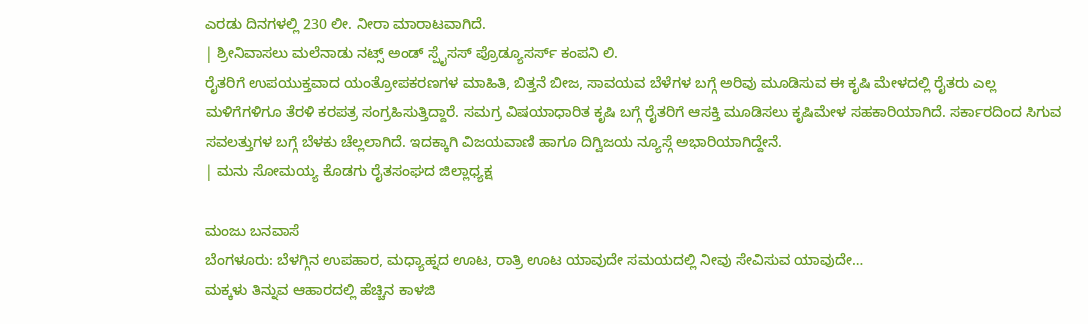ಎರಡು ದಿನಗಳಲ್ಲಿ 230 ಲೀ. ನೀರಾ ಮಾರಾಟವಾಗಿದೆ.
| ಶ್ರೀನಿವಾಸಲು ಮಲೆನಾಡು ನಟ್ಸ್ ಅಂಡ್ ಸ್ಪೈಸಸ್ ಪ್ರೊಡ್ಯೂಸರ್ಸ್ ಕಂಪನಿ ಲಿ.
ರೈತರಿಗೆ ಉಪಯುಕ್ತವಾದ ಯಂತ್ರೋಪಕರಣಗಳ ಮಾಹಿತಿ, ಬಿತ್ತನೆ ಬೀಜ, ಸಾವಯವ ಬೆಳೆಗಳ ಬಗ್ಗೆ ಅರಿವು ಮೂಡಿಸುವ ಈ ಕೃಷಿ ಮೇಳದಲ್ಲಿ ರೈತರು ಎಲ್ಲ ಮಳಿಗೆಗಳಿಗೂ ತೆರಳಿ ಕರಪತ್ರ ಸಂಗ್ರಹಿಸುತ್ತಿದ್ದಾರೆ. ಸಮಗ್ರ ವಿಷಯಾಧಾರಿತ ಕೃಷಿ ಬಗ್ಗೆ ರೈತರಿಗೆ ಆಸಕ್ತಿ ಮೂಡಿಸಲು ಕೃಷಿಮೇಳ ಸಹಕಾರಿಯಾಗಿದೆ. ಸರ್ಕಾರದಿಂದ ಸಿಗುವ ಸವಲತ್ತುಗಳ ಬಗ್ಗೆ ಬೆಳಕು ಚೆಲ್ಲಲಾಗಿದೆ. ಇದಕ್ಕಾಗಿ ವಿಜಯವಾಣಿ ಹಾಗೂ ದಿಗ್ವಿಜಯ ನ್ಯೂಸ್ಗೆ ಅಭಾರಿಯಾಗಿದ್ದೇನೆ.
| ಮನು ಸೋಮಯ್ಯ ಕೊಡಗು ರೈತಸಂಘದ ಜಿಲ್ಲಾಧ್ಯಕ್ಷ

ಮಂಜು ಬನವಾಸೆ
ಬೆಂಗಳೂರು: ಬೆಳಗ್ಗಿನ ಉಪಹಾರ, ಮಧ್ಯಾಹ್ನದ ಊಟ, ರಾತ್ರಿ ಊಟ ಯಾವುದೇ ಸಮಯದಲ್ಲಿ ನೀವು ಸೇವಿಸುವ ಯಾವುದೇ…
ಮಕ್ಕಳು ತಿನ್ನುವ ಆಹಾರದಲ್ಲಿ ಹೆಚ್ಚಿನ ಕಾಳಜಿ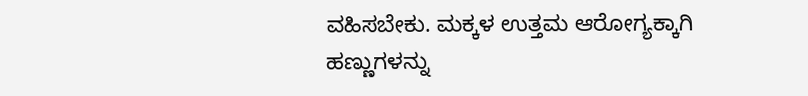ವಹಿಸಬೇಕು. ಮಕ್ಕಳ ಉತ್ತಮ ಆರೋಗ್ಯಕ್ಕಾಗಿ ಹಣ್ಣುಗಳನ್ನು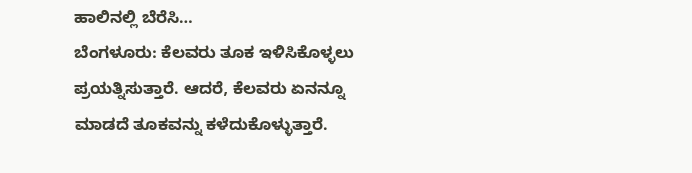ಹಾಲಿನಲ್ಲಿ ಬೆರೆಸಿ…
ಬೆಂಗಳೂರು: ಕೆಲವರು ತೂಕ ಇಳಿಸಿಕೊಳ್ಳಲು ಪ್ರಯತ್ನಿಸುತ್ತಾರೆ. ಆದರೆ, ಕೆಲವರು ಏನನ್ನೂ ಮಾಡದೆ ತೂಕವನ್ನು ಕಳೆದುಕೊಳ್ಳುತ್ತಾರೆ.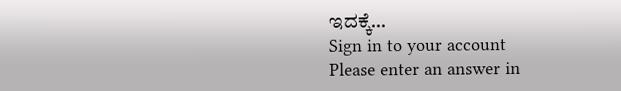ಇದಕ್ಕೆ…
Sign in to your account
Please enter an answer in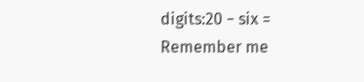digits:20 − six =
Remember me